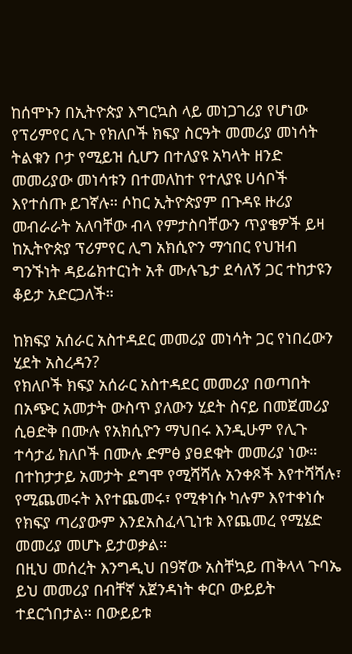ከሰሞኑን በኢትዮጵያ እግርኳስ ላይ መነጋገሪያ የሆነው የፕሪምየር ሊጉ የክለቦች ክፍያ ስርዓት መመሪያ መነሳት ትልቁን ቦታ የሚይዝ ሲሆን በተለያዩ አካላት ዘንድ መመሪያው መነሳቱን በተመለከተ የተለያዩ ሀሳቦች እየተሰጡ ይገኛሉ። ሶከር ኢትዮጵያም በጉዳዩ ዙሪያ መብራራት አለባቸው ብላ የምታስባቸውን ጥያቄዎች ይዛ ከኢትዮጵያ ፕሪምየር ሊግ አክሲዮን ማኅበር የህዝብ ግንኙነት ዳይሬክተርነት አቶ ሙሉጌታ ደሳለኝ ጋር ተከታዩን ቆይታ አድርጋለች።

ከክፍያ አሰራር አስተዳደር መመሪያ መነሳት ጋር የነበረውን ሂደት አስረዳን?
የክለቦች ክፍያ አሰራር አስተዳደር መመሪያ በወጣበት በአጭር አመታት ውስጥ ያለውን ሂደት ስናይ በመጀመሪያ ሲፀድቅ በሙሉ የአክሲዮን ማህበሩ እንዲሁም የሊጉ ተሳታፊ ክለቦች በሙሉ ድምፅ ያፀደቁት መመሪያ ነው። በተከታታይ አመታት ደግሞ የሚሻሻሉ አንቀጾች እየተሻሻሉ፣ የሚጨመሩት እየተጨመሩ፣ የሚቀነሱ ካሉም እየተቀነሱ የክፍያ ጣሪያውም እንደአስፈላጊነቱ እየጨመረ የሚሄድ መመሪያ መሆኑ ይታወቃል።
በዚህ መሰረት እንግዲህ በ9ኛው አስቸኳይ ጠቅላላ ጉባኤ ይህ መመሪያ በብቸኛ አጀንዳነት ቀርቦ ውይይት ተደርጎበታል። በውይይቱ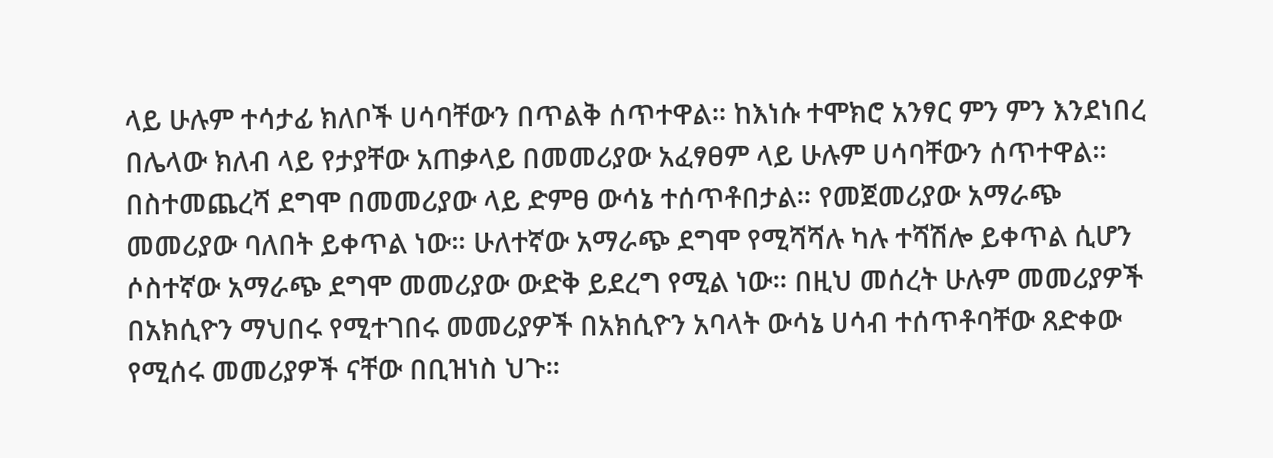ላይ ሁሉም ተሳታፊ ክለቦች ሀሳባቸውን በጥልቅ ሰጥተዋል። ከእነሱ ተሞክሮ አንፃር ምን ምን እንደነበረ በሌላው ክለብ ላይ የታያቸው አጠቃላይ በመመሪያው አፈፃፀም ላይ ሁሉም ሀሳባቸውን ሰጥተዋል።
በስተመጨረሻ ደግሞ በመመሪያው ላይ ድምፀ ውሳኔ ተሰጥቶበታል። የመጀመሪያው አማራጭ መመሪያው ባለበት ይቀጥል ነው። ሁለተኛው አማራጭ ደግሞ የሚሻሻሉ ካሉ ተሻሽሎ ይቀጥል ሲሆን ሶስተኛው አማራጭ ደግሞ መመሪያው ውድቅ ይደረግ የሚል ነው። በዚህ መሰረት ሁሉም መመሪያዎች በአክሲዮን ማህበሩ የሚተገበሩ መመሪያዎች በአክሲዮን አባላት ውሳኔ ሀሳብ ተሰጥቶባቸው ጸድቀው የሚሰሩ መመሪያዎች ናቸው በቢዝነስ ህጉ።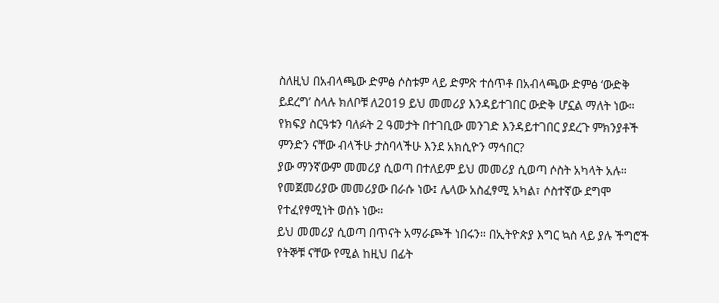ስለዚህ በአብላጫው ድምፅ ሶስቱም ላይ ድምጽ ተሰጥቶ በአብላጫው ድምፅ ‘ውድቅ ይደረግ’ ስላሉ ክለቦቹ ለ2019 ይህ መመሪያ እንዳይተገበር ውድቅ ሆኗል ማለት ነው።
የክፍያ ስርዓቱን ባለፉት 2 ዓመታት በተገቢው መንገድ እንዳይተገበር ያደረጉ ምክንያቶች ምንድን ናቸው ብላችሁ ታስባላችሁ እንደ አክሲዮን ማኅበር?
ያው ማንኛውም መመሪያ ሲወጣ በተለይም ይህ መመሪያ ሲወጣ ሶስት አካላት አሉ። የመጀመሪያው መመሪያው በራሱ ነው፤ ሌላው አስፈፃሚ አካል፣ ሶስተኛው ደግሞ የተፈየፃሚነት ወሰኑ ነው።
ይህ መመሪያ ሲወጣ በጥናት አማራጮች ነበሩን። በኢትዮጵያ እግር ኳስ ላይ ያሉ ችግሮች የትኞቹ ናቸው የሚል ከዚህ በፊት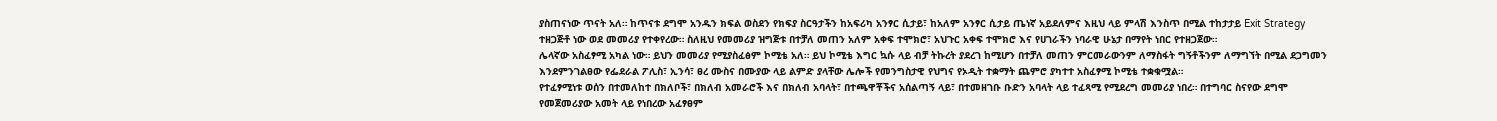ያስጠናነው ጥናት አለ። ከጥናቱ ደግሞ አንዱን ክፍል ወስደን የክፍያ ስርዓታችን ከአፍሪካ አንፃር ሲታይ፣ ከአለም አንፃር ሲታይ ጤነኛ አይደለምና እዚህ ላይ ምላሽ እንስጥ በሚል ተከታታይ Exit Strategy ተዘጋጅቶ ነው ወደ መመሪያ የተቀየረው። ስለዚህ የመመሪያ ዝግጅቱ በተቻለ መጠን አለም አቀፍ ተሞክሮ፣ አህጉር አቀፍ ተሞክሮ እና የሀገራችን ነባራዊ ሁኔታ በማየት ነበር የተዘጋጀው።
ሌላኛው አስፈፃሚ አካል ነው። ይህን መመሪያ የሚያስፈፅም ኮሚቴ አለ። ይህ ኮሚቴ እግር ኳሱ ላይ ብቻ ትኩረት ያደረገ ከሚሆን በተቻለ መጠን ምርመራውንም ለማስፋት ግኝቶችንም ለማግኘት በሚል ደጋግመን እንደምንገልፀው የፌደራል ፖሊስ፣ ኢንሳ፣ ፀረ ሙስና በሙያው ላይ ልምድ ያላቸው ሌሎች የመንግስታዊ የህግና የኦዲት ተቋማት ጨምሮ ያካተተ አስፈፃሚ ኮሚቴ ተቋቁሟል።
የተፈፃሚነቱ ወሰን በተመለከተ በክለቦች፣ በክለብ አመራሮች እና በክለብ አባላት፣ በተጫዋቾችና አሰልጣኝ ላይ፣ በተመዘገቡ ቡድን አባላት ላይ ተፈጻሚ የሚደረግ መመሪያ ነበረ። በተግባር ስናየው ደግሞ የመጀመሪያው አመት ላይ የነበረው አፈፃፀም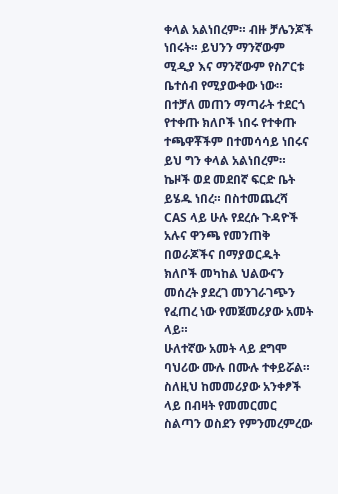ቀላል አልነበረም። ብዙ ቻሌንጆች ነበሩት። ይህንን ማንኛውም ሚዲያ እና ማንኛውም የስፖርቱ ቤተሰብ የሚያውቀው ነው።
በተቻለ መጠን ማጣራት ተደርጎ የተቀጡ ክለቦች ነበሩ የተቀጡ ተጫዋቾችም በተመሳሳይ ነበሩና ይህ ግን ቀላል አልነበረም። ኬዞች ወደ መደበኛ ፍርድ ቤት ይሄዱ ነበረ። በስተመጨረሻ CAS ላይ ሁሉ የደረሱ ጉዳዮች አሉና ዋንጫ የመንጠቅ በወራጆችና በማያወርዱት ክለቦች መካከል ህልውናን መሰረት ያደረገ መንገራገጭን የፈጠረ ነው የመጀመሪያው አመት ላይ።
ሁለተኛው አመት ላይ ደግሞ ባህሪው ሙሉ በሙሉ ተቀይሯል። ስለዚህ ከመመሪያው አንቀፆች ላይ በብዛት የመመርመር ስልጣን ወስደን የምንመረምረው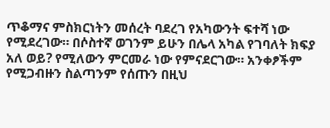ጥቆማና ምስክርነትን መሰረት ባደረገ የአካውንት ፍተሻ ነው የሚደረገው። በሶስተኛ ወገንም ይሁን በሌላ አካል የገባለት ክፍያ አለ ወይ? የሚለውን ምርመራ ነው የምናደርገው። አንቀፆችም የሚጋብዙን ስልጣንም የሰጡን በዚህ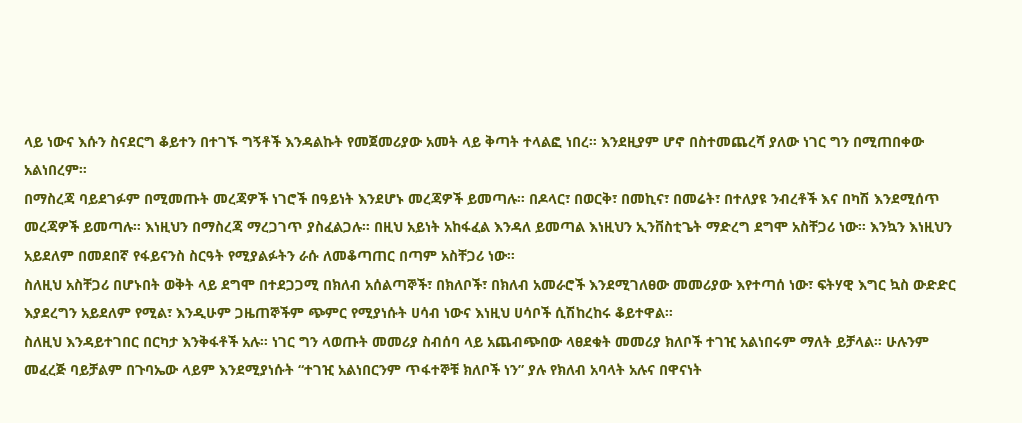ላይ ነውና እሱን ስናደርግ ቆይተን በተገኙ ግኝቶች እንዳልኩት የመጀመሪያው አመት ላይ ቅጣት ተላልፎ ነበረ። እንደዚያም ሆኖ በስተመጨረሻ ያለው ነገር ግን በሚጠበቀው አልነበረም።
በማስረጃ ባይደገፉም በሚመጡት መረጃዎች ነገሮች በዓይነት እንደሆኑ መረጃዎች ይመጣሉ። በዶላር፣ በወርቅ፣ በመኪና፣ በመሬት፣ በተለያዩ ንብረቶች እና በካሽ እንደሚሰጥ መረጃዎች ይመጣሉ። እነዚህን በማስረጃ ማረጋገጥ ያስፈልጋሉ። በዚህ አይነት አከፋፈል እንዳለ ይመጣል እነዚህን ኢንቨስቲጌት ማድረግ ደግሞ አስቸጋሪ ነው። እንኳን እነዚህን አይደለም በመደበኛ የፋይናንስ ስርዓት የሚያልፉትን ራሱ ለመቆጣጠር በጣም አስቸጋሪ ነው።
ስለዚህ አስቸጋሪ በሆኑበት ወቅት ላይ ደግሞ በተደጋጋሚ በክለብ አሰልጣኞች፣ በክለቦች፣ በክለብ አመራሮች እንደሚገለፀው መመሪያው እየተጣሰ ነው፣ ፍትሃዊ እግር ኳስ ውድድር እያደረግን አይደለም የሚል፣ እንዲሁም ጋዜጠኞችም ጭምር የሚያነሱት ሀሳብ ነውና እነዚህ ሀሳቦች ሲሽከረከሩ ቆይተዋል።
ስለዚህ እንዳይተገበር በርካታ እንቅፋቶች አሉ። ነገር ግን ላወጡት መመሪያ ስብሰባ ላይ አጨብጭበው ላፀደቁት መመሪያ ክለቦች ተገዢ አልነበሩም ማለት ይቻላል። ሁሉንም መፈረጅ ባይቻልም በጉባኤው ላይም እንደሚያነሱት “ተገዢ አልነበርንም ጥፋተኞቹ ክለቦች ነን” ያሉ የክለብ አባላት አሉና በዋናነት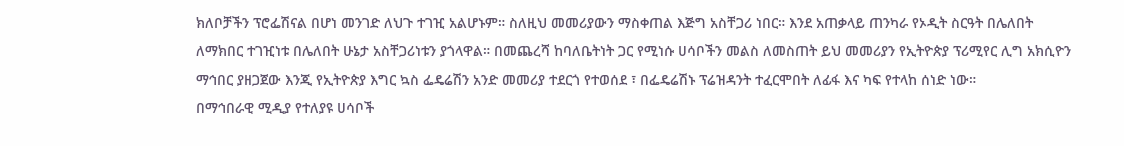ክለቦቻችን ፕሮፌሽናል በሆነ መንገድ ለህጉ ተገዢ አልሆኑም። ስለዚህ መመሪያውን ማስቀጠል እጅግ አስቸጋሪ ነበር። እንደ አጠቃላይ ጠንካራ የኦዲት ስርዓት በሌለበት ለማክበር ተገዢነቱ በሌለበት ሁኔታ አስቸጋሪነቱን ያጎላዋል። በመጨረሻ ከባለቤትነት ጋር የሚነሱ ሀሳቦችን መልስ ለመስጠት ይህ መመሪያን የኢትዮጵያ ፕሪሚየር ሊግ አክሲዮን ማኅበር ያዘጋጀው እንጂ የኢትዮጵያ እግር ኳስ ፌዴሬሽን አንድ መመሪያ ተደርጎ የተወሰደ ፣ በፌዴሬሽኑ ፕሬዝዳንት ተፈርሞበት ለፊፋ እና ካፍ የተላከ ሰነድ ነው።
በማኅበራዊ ሚዲያ የተለያዩ ሀሳቦች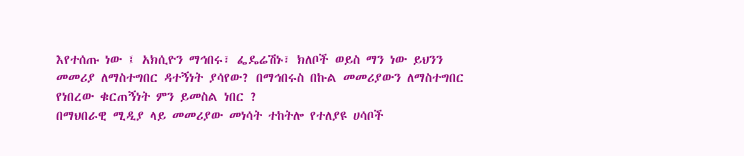እየተሰጡ ነው ፤ አክሲዮን ማኅበሩ፣ ፌዴሬሽኑ፣ ክለቦች ወይስ ማን ነው ይህንን መመሪያ ለማስተግበር ዳተኝነት ያሳየው? በማኅበሩስ በኩል መመሪያውን ለማስተግበር የነበረው ቁርጠኝነት ምን ይመስል ነበር ?
በማህበራዊ ሚዲያ ላይ መመሪያው መነሳት ተከትሎ የተለያዩ ሀሳቦች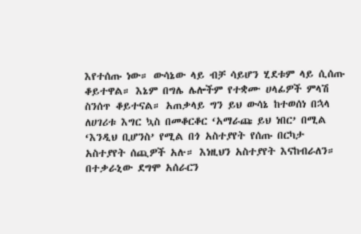እየተሰጡ ነው። ውሳኔው ላይ ብቻ ሳይሆን ሂደቱም ላይ ሲሰጡ ቆይተዋል። እኔም በግሌ ሌሎችም የተቋሙ ሀላፊዎች ምላሽ ስንሰጥ ቆይተናል። አጠቃላይ ግን ይህ ውሳኔ ከተወሰነ በኋላ ለሀገሪቱ እግር ኳስ በመቆርቆር ‘አማራጩ ይህ ነበር’ በሚል ‘እንዲህ ቢሆንስ’ የሚል በጎ አስተያየት የሰጡ በርካታ አስተያየት ሰጪዎች አሉ። እነዚህን አስተያየት እናከብራለን። በተቃራኒው ደግሞ አሰራርን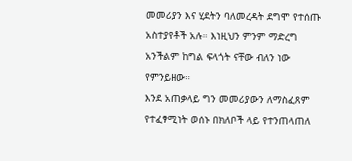መመሪያን እና ሂደትን ባለመረዳት ደግሞ የተሰጡ አስተያየቶች አሉ። እነዚህን ምንም ማድረግ አንችልም ከግል ፍላጎት ናቸው ብለን ነው የምንይዘው።
እንደ አጠቃላይ ግን መመሪያውን ለማስፈጸም የተፈፃሚነት ወሰኑ በክለቦች ላይ የተንጠላጠለ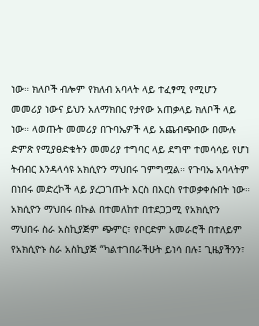ነው። ክለቦች ብሎም የክለብ አባላት ላይ ተፈፃሚ የሚሆን መመሪያ ነውና ይህን አለማክበር የታየው አጠቃላይ ክለቦች ላይ ነው። ላወጡት መመሪያ በጉባኤዎች ላይ አጨብጭበው በሙሉ ድምጽ የሚያፀድቁትን መመሪያ ተግባር ላይ ደግሞ ተመሳሳይ የሆነ ትብብር እንዳላሳዩ አክሲዮን ማህበሩ ገምግሟል። የጉባኤ አባላትም በነበሩ መድረኮች ላይ ያረጋገጡት እርስ በእርስ የተወቃቀሱበት ነው።
አክሲዮን ማህበሩ በኩል በተመለከተ በተደጋጋሚ የአክሲዮን ማህበሩ ስራ አስኪያጅም ጭምር፣ የቦርድም አመራሮች በተለይም የአክሲዮኑ ስራ አስኪያጅ “ካልተገበራችሁት ይነሳ በሉ፤ ጊዜያችንን፣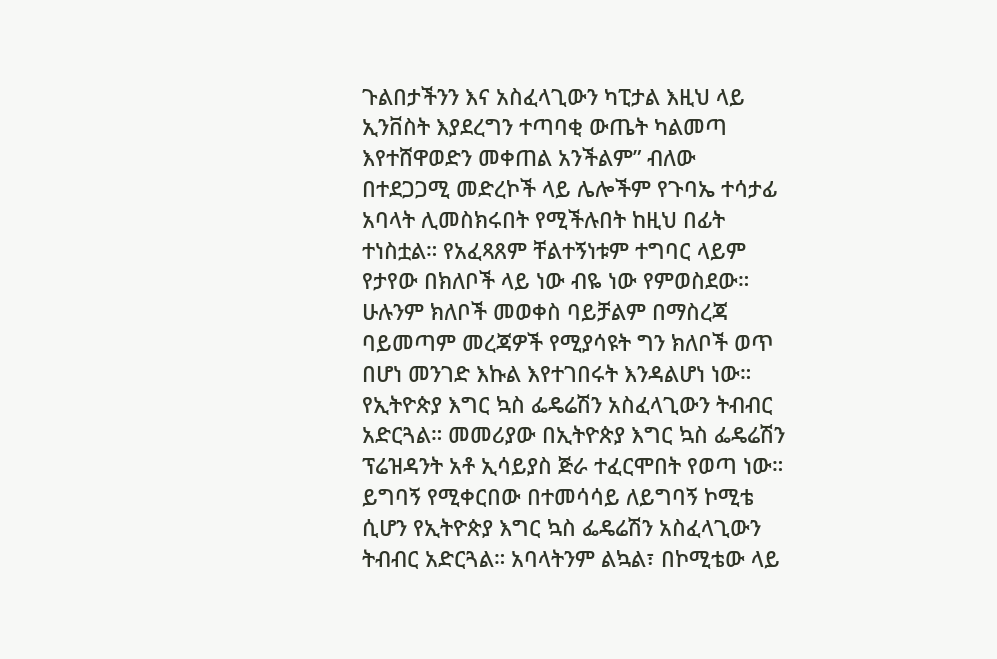ጉልበታችንን እና አስፈላጊውን ካፒታል እዚህ ላይ ኢንቨስት እያደረግን ተጣባቂ ውጤት ካልመጣ እየተሸዋወድን መቀጠል አንችልም” ብለው በተደጋጋሚ መድረኮች ላይ ሌሎችም የጉባኤ ተሳታፊ አባላት ሊመስክሩበት የሚችሉበት ከዚህ በፊት ተነስቷል። የአፈጻጸም ቸልተኝነቱም ተግባር ላይም የታየው በክለቦች ላይ ነው ብዬ ነው የምወስደው። ሁሉንም ክለቦች መወቀስ ባይቻልም በማስረጃ ባይመጣም መረጃዎች የሚያሳዩት ግን ክለቦች ወጥ በሆነ መንገድ እኩል እየተገበሩት እንዳልሆነ ነው።
የኢትዮጵያ እግር ኳስ ፌዴሬሽን አስፈላጊውን ትብብር አድርጓል። መመሪያው በኢትዮጵያ እግር ኳስ ፌዴሬሽን ፕሬዝዳንት አቶ ኢሳይያስ ጅራ ተፈርሞበት የወጣ ነው። ይግባኝ የሚቀርበው በተመሳሳይ ለይግባኝ ኮሚቴ ሲሆን የኢትዮጵያ እግር ኳስ ፌዴሬሽን አስፈላጊውን ትብብር አድርጓል። አባላትንም ልኳል፣ በኮሚቴው ላይ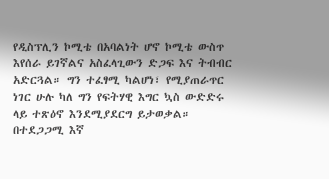የዲስፕሊን ኮሚቴ በአባልነት ሆኖ ኮሚቴ ውስጥ እየሰራ ይገኛልና አስፈላጊውን ድጋፍ እና ትብብር አድርጓል። ግን ተፈፃሚ ካልሆነ፣ የሚያጠራጥር ነገር ሁሉ ካለ ግን የፍትሃዊ እግር ኳስ ውድድሩ ላይ ተጽዕኖ እንደሚያደርግ ይታወቃል። በተደጋጋሚ እኛ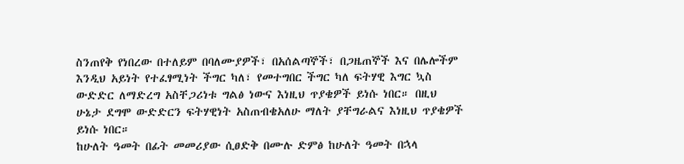ስንጠየቅ የነበረው በተለይም በባለሙያዎች፣ በአሰልጣኞች፣ በጋዜጠኞች እና በሌሎችም እንዲህ አይነት የተፈፃሚነት ችግር ካለ፣ የመተግበር ችግር ካለ ፍትሃዊ እግር ኳስ ውድድር ለማድረግ አስቸጋሪነቱ ግልፅ ነውና እነዚህ ጥያቄዎች ይነሱ ነበር። በዚህ ሁኔታ ደግሞ ውድድርን ፍትሃዊነት አስጠብቄአለሁ ማለት ያቸግራልና እነዚህ ጥያቄዎች ይነሱ ነበር።
ከሁለት ዓመት በፊት መመሪያው ሲፀድቅ በሙሉ ድምፅ ከሁለት ዓመት በኋላ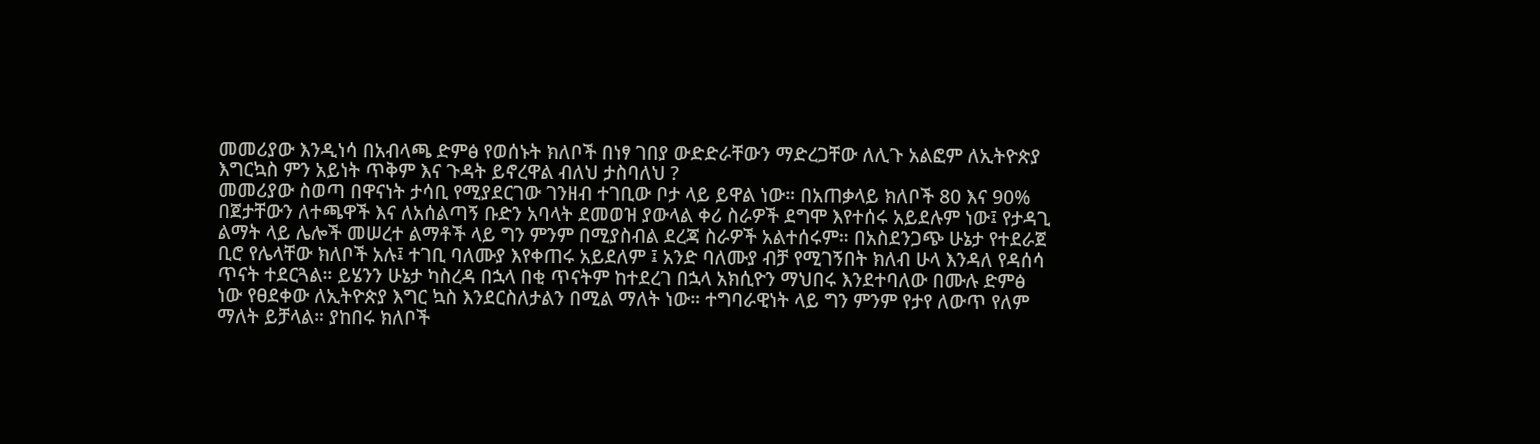መመሪያው እንዲነሳ በአብላጫ ድምፅ የወሰኑት ክለቦች በነፃ ገበያ ውድድራቸውን ማድረጋቸው ለሊጉ አልፎም ለኢትዮጵያ እግርኳስ ምን አይነት ጥቅም እና ጉዳት ይኖረዋል ብለህ ታስባለህ ?
መመሪያው ስወጣ በዋናነት ታሳቢ የሚያደርገው ገንዘብ ተገቢው ቦታ ላይ ይዋል ነው። በአጠቃላይ ክለቦች 80 እና 90% በጀታቸውን ለተጫዋች እና ለአሰልጣኝ ቡድን አባላት ደመወዝ ያውላል ቀሪ ስራዎች ደግሞ እየተሰሩ አይደሉም ነው፤ የታዳጊ ልማት ላይ ሌሎች መሠረተ ልማቶች ላይ ግን ምንም በሚያስብል ደረጃ ስራዎች አልተሰሩም። በአስደንጋጭ ሁኔታ የተደራጀ ቢሮ የሌላቸው ክለቦች አሉ፤ ተገቢ ባለሙያ እየቀጠሩ አይደለም ፤ አንድ ባለሙያ ብቻ የሚገኝበት ክለብ ሁላ እንዳለ የዳሰሳ ጥናት ተደርጓል። ይሄንን ሁኔታ ካስረዳ በኋላ በቂ ጥናትም ከተደረገ በኋላ አክሲዮን ማህበሩ እንደተባለው በሙሉ ድምፅ ነው የፀደቀው ለኢትዮጵያ እግር ኳስ እንደርስለታልን በሚል ማለት ነው። ተግባራዊነት ላይ ግን ምንም የታየ ለውጥ የለም ማለት ይቻላል። ያከበሩ ክለቦች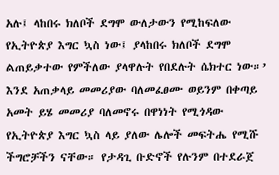አሉ፤ ላከበሩ ክለቦች ደግሞ ውለታውን የሚከፍለው የኢትዮጵያ እግር ኳስ ነው፤ ያላከበሩ ክለቦች ደግሞ ልጠይቃተው የምችለው ያላዋሉት የበደሉት ሴክተር ነው።’
እንደ አጠቃላይ መመሪያው ባለመፈፀሙ ወይንም በቀጣይ አመት ይሄ መመሪያ ባለመኖሩ በዋነነት የሚጎዳው የኢትዮጵያ እግር ኳስ ላይ ያለው ሌሎች መፍትሔ የሚሹ ችግሮቻችን ናቸው። የታዳጊ ቡድኖች የሉንም በተደራጀ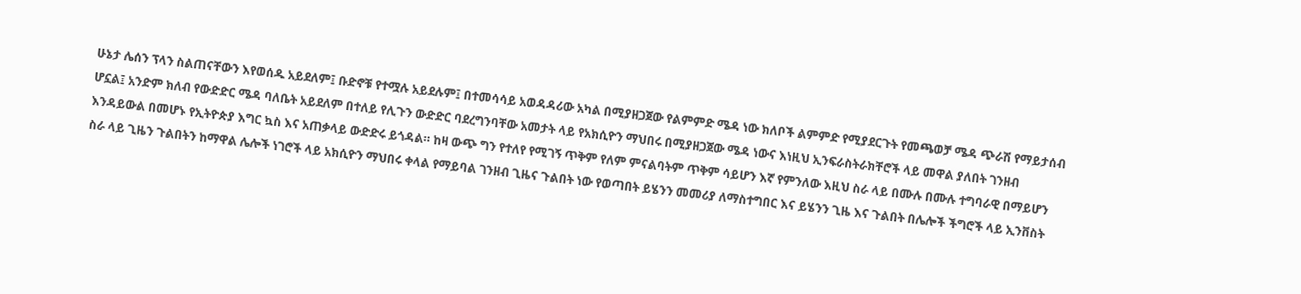ሁኔታ ሌሰን ፕላን ስልጠናቸውን እየወሰዱ አይደለም፤ ቡድኖቹ የተሟሉ አይደሉም፤ በተመሳሳይ አወዳዳሪው አካል በሚያዘጋጀው የልምምድ ሜዳ ነው ክለቦች ልምምድ የሚያደርጉት የመጫወቻ ሜዳ ጭራሽ የማይታሰብ ሆኗል፤ አንድም ክለብ የውድድር ሜዳ ባለቤት አይደለም በተለይ የሊጉን ውድድር ባደረግንባቸው አመታት ላይ የአክሲዮን ማህበሩ በሚያዘጋጀው ሜዳ ነውና እነዚህ ኢንፍራስትራክቸሮች ላይ መዋል ያለበት ገንዘብ እንዳይውል በመሆኑ የኢትዮጵያ እግር ኳስ እና አጠቃላይ ውድድሩ ይጎዳል። ከዛ ውጭ ግን የተለየ የሚገኝ ጥቅም የለም ምናልባትም ጥቅም ሳይሆን እኛ የምንለው እዚህ ስራ ላይ በሙሉ በሙሉ ተግባራዊ በማይሆን ስራ ላይ ጊዜን ጉልበትን ከማዋል ሌሎች ነገሮች ላይ አክሲዮን ማህበሩ ቀላል የማይባል ገንዘብ ጊዜና ጉልበት ነው የወጣበት ይሄንን መመሪያ ለማስተግበር እና ይሄንን ጊዜ እና ጉልበት በሌሎች ችግሮች ላይ ኢንቨስት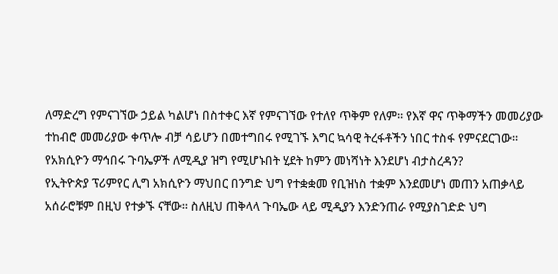ለማድረግ የምናገኘው ኃይል ካልሆነ በስተቀር እኛ የምናገኘው የተለየ ጥቅም የለም። የእኛ ዋና ጥቅማችን መመሪያው ተከብሮ መመሪያው ቀጥሎ ብቻ ሳይሆን በመተግበሩ የሚገኙ እግር ኳሳዊ ትረፋቶችን ነበር ተስፋ የምናደርገው።
የአክሲዮን ማኅበሩ ጉባኤዎች ለሚዲያ ዝግ የሚሆኑበት ሂደት ከምን መነሻነት እንደሆነ ብታስረዳን?
የኢትዮጵያ ፕሪምየር ሊግ አክሲዮን ማህበር በንግድ ህግ የተቋቋመ የቢዝነስ ተቋም እንደመሆነ መጠን አጠቃላይ አሰራሮቹም በዚህ የተቃኙ ናቸው። ስለዚህ ጠቅላላ ጉባኤው ላይ ሚዲያን እንድንጠራ የሚያስገድድ ህግ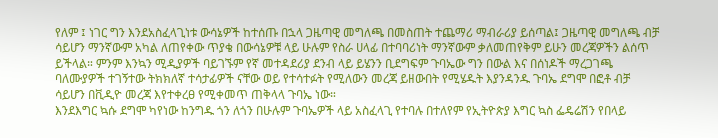የለም ፤ ነገር ግን እንደአስፈላጊነቱ ውሳኔዎች ከተሰጡ በኋላ ጋዜጣዊ መግለጫ በመስጠት ተጨማሪ ማብራሪያ ይሰጣል፤ ጋዜጣዊ መግለጫ ብቻ ሳይሆን ማንኛውም አካል ለጠየቀው ጥያቄ በውሳኔዎቹ ላይ ሁሉም የስራ ሀላፊ በተባባሪነት ማንኛውም ቃለመጠየቅም ይሁን መረጃዎችን ልሰጥ ይችላል። ምንም እንኳን ሚዲያዎች ባይገኙም የኛ መተዳደሪያ ደንብ ላይ ይሄንን ቢደግፍም ጉባኤው ግን በውል እና በሰነዶች ማረጋገጫ ባለሙያዎች ተገኝተው ትክክለኛ ተሳታፊዎች ናቸው ወይ የተሳተፉት የሚለውን መረጃ ይዘውበት የሚሄዱት እያንዳንዱ ጉባኤ ደግሞ በፎቶ ብቻ ሳይሆን በቪዲዮ መረጃ እየተቀረፀ የሚቀመጥ ጠቅላላ ጉባኤ ነው።
እንደእግር ኳሱ ደግሞ ካየነው ከንግዱ ጎን ለጎን በሁሉም ጉባኤዎች ላይ አስፈላጊ የተባሉ በተለየም የኢትዮጵያ እግር ኳስ ፌዴሬሽን የበላይ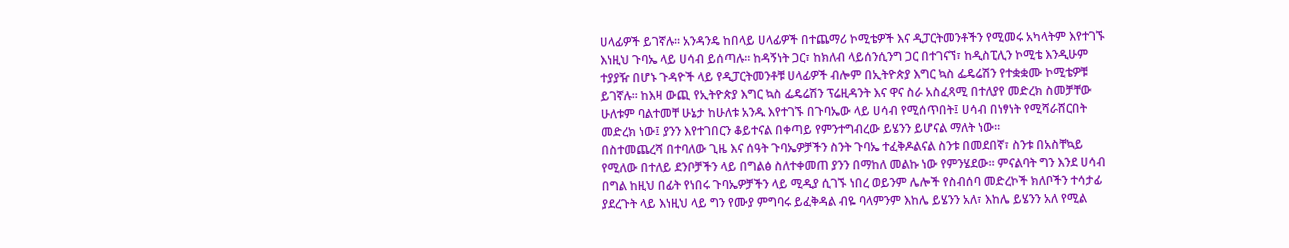ሀላፊዎች ይገኛሉ። አንዳንዴ ከበላይ ሀላፊዎች በተጨማሪ ኮሚቴዎች እና ዲፓርትመንቶችን የሚመሩ አካላትም እየተገኙ እነዚህ ጉባኤ ላይ ሀሳብ ይሰጣሉ። ከዳኝነት ጋር፣ ከክለብ ላይሰንሲንግ ጋር በተገናኘ፣ ከዲስፒሊን ኮሚቴ እንዲሁም ተያያዥ በሆኑ ጉዳዮች ላይ የዲፓርትመንቶቹ ሀላፊዎች ብሎም በኢትዮጵያ እግር ኳስ ፌዴሬሽን የተቋቋሙ ኮሚቴዎቹ ይገኛሉ። ከእዛ ውጪ የኢትዮጵያ እግር ኳስ ፌዴሬሽን ፕሬዚዳንት እና ዋና ስራ አስፈጻሚ በተለያየ መድረክ ስመቻቸው ሁለቱም ባልተመቸ ሁኔታ ከሁለቱ አንዱ እየተገኙ በጉባኤው ላይ ሀሳብ የሚሰጥበት፤ ሀሳብ በነፃነት የሚሻራሸርበት መድረክ ነው፤ ያንን እየተገበርን ቆይተናል በቀጣይ የምንተግብረው ይሄንን ይሆናል ማለት ነው።
በስተመጨረሻ በተባለው ጊዜ እና ሰዓት ጉባኤዎቻችን ስንት ጉባኤ ተፈቅዶልናል ስንቱ በመደበኛ፣ ስንቱ በአስቸኳይ የሚለው በተለይ ደንቦቻችን ላይ በግልፅ ስለተቀመጠ ያንን በማከለ መልኩ ነው የምንሄደው። ምናልባት ግን እንደ ሀሳብ በግል ከዚህ በፊት የነበሩ ጉባኤዎቻችን ላይ ሚዲያ ሲገኙ ነበረ ወይንም ሌሎች የስብሰባ መድረኮች ክለቦችን ተሳታፊ ያደረጉት ላይ እነዚህ ላይ ግን የሙያ ምግባሩ ይፈቅዳል ብዬ ባላምንም እከሌ ይሄንን አለ፣ እከሌ ይሄንን አለ የሚል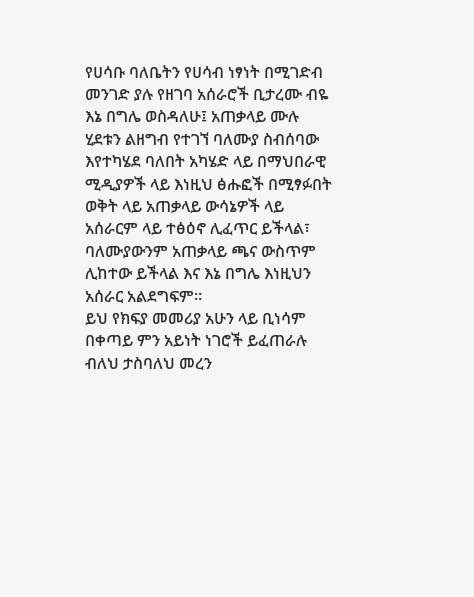የሀሳቡ ባለቤትን የሀሳብ ነፃነት በሚገድብ መንገድ ያሉ የዘገባ አሰራሮች ቢታረሙ ብዬ እኔ በግሌ ወስዳለሁ፤ አጠቃላይ ሙሉ ሂደቱን ልዘግብ የተገኘ ባለሙያ ስብሰባው እየተካሄደ ባለበት አካሄድ ላይ በማህበራዊ ሚዲያዎች ላይ እነዚህ ፅሑፎች በሚፃፉበት ወቅት ላይ አጠቃላይ ውሳኔዎች ላይ አሰራርም ላይ ተፅዕኖ ሊፈጥር ይችላል፣ ባለሙያውንም አጠቃላይ ጫና ውስጥም ሊከተው ይችላል እና እኔ በግሌ እነዚህን አሰራር አልደግፍም።
ይህ የክፍያ መመሪያ አሁን ላይ ቢነሳም በቀጣይ ምን አይነት ነገሮች ይፈጠራሉ ብለህ ታስባለህ መረን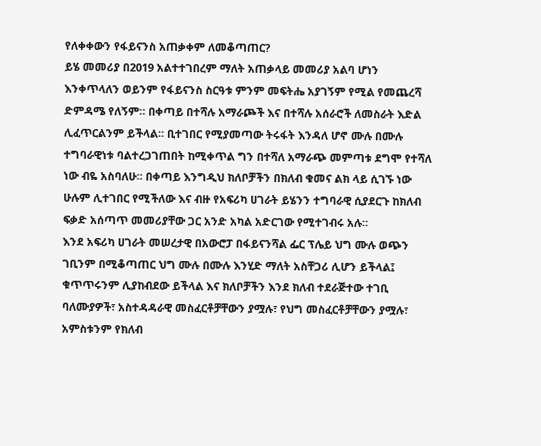የለቀቀውን የፋይናንስ አጠቃቀም ለመቆጣጠር?
ይሄ መመሪያ በ2019 አልተተገበረም ማለት አጠቃላይ መመሪያ አልባ ሆነን እንቀጥላለን ወይንም የፋይናንስ ስርዓቱ ምንም መፍትሔ አያገኝም የሚል የመጨረሻ ድምዳሜ የለኝም። በቀጣይ በተሻሉ አማራጮች እና በተሻሉ አሰራሮች ለመስራት እድል ሊፈጥርልንም ይችላል። ቢተገበር የሚያመጣው ትሩፋት እንዳለ ሆኖ ሙሉ በሙሉ ተግባራዊነቱ ባልተረጋገጠበት ከሚቀጥል ግን በተሻለ አማራጭ መምጣቱ ደግሞ የተሻለ ነው ብዬ አስባለሁ። በቀጣይ እንግዲህ ክለቦቻችን በክለብ ቁመና ልክ ላይ ሲገኙ ነው ሁሉም ሊተገበር የሚችለው እና ብዙ የአፍሪካ ሀገራት ይሄንን ተግባራዊ ሲያደርጉ ከክለብ ፍቃድ አሰጣጥ መመሪያቸው ጋር አንድ አካል አድርገው የሚተገብሩ አሉ።
እንደ አፍሪካ ሀገራት መሠረታዊ በአውሮፓ በፋይናንሻል ፌር ፕሌይ ህግ ሙሉ ወጭን ገቢንም በሚቆጣጠር ህግ ሙሉ በሙሉ እንሂድ ማለት አስቸጋሪ ሊሆን ይችላል፤ ቁጥጥሩንም ሊያከብደው ይችላል እና ክለቦቻችን እንደ ክለብ ተደራጅተው ተገቢ ባለሙያዎች፣ አስተዳዳራዊ መስፈርቶቻቸውን ያሟሉ፣ የህግ መስፈርቶቻቸውን ያሟሉ፣ አምስቱንም የክለብ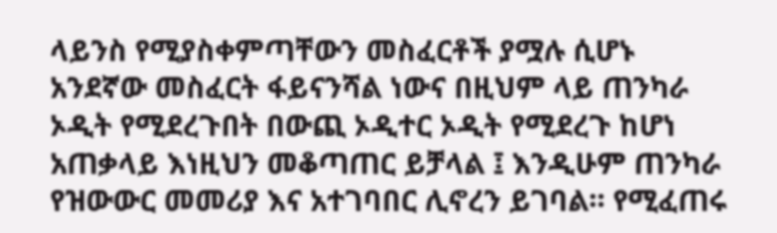ላይንስ የሚያስቀምጣቸውን መስፈርቶች ያሟሉ ሲሆኑ አንደኛው መስፈርት ፋይናንሻል ነውና በዚህም ላይ ጠንካራ ኦዲት የሚደረጉበት በውጪ ኦዲተር ኦዲት የሚደረጉ ከሆነ አጠቃላይ እነዚህን መቆጣጠር ይቻላል ፤ እንዲሁም ጠንካራ የዝውውር መመሪያ እና አተገባበር ሊኖረን ይገባል። የሚፈጠሩ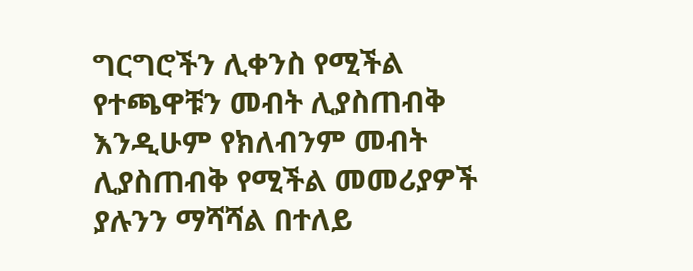ግርግሮችን ሊቀንስ የሚችል የተጫዋቹን መብት ሊያስጠብቅ እንዲሁም የክለብንም መብት ሊያስጠብቅ የሚችል መመሪያዎች ያሉንን ማሻሻል በተለይ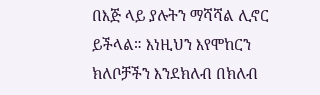በእጅ ላይ ያሉትን ማሻሻል ሊኖር ይችላል። እነዚህን እየሞከርን ክለቦቻችን እንደክለብ በክለብ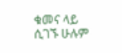ቁመና ላይ ሲገኙ ሁሉም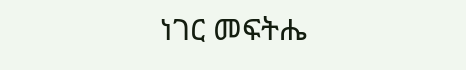ነገር መፍትሔ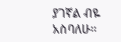ያገኛል ብዬ አስባለሁ።